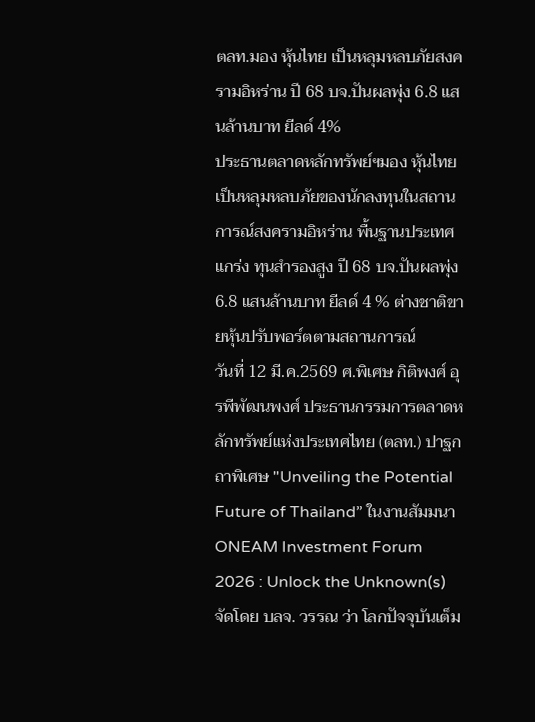ตลท.มอง หุ้นไทย เป็นหลุมหลบภัยสงครามอิหร่าน ปี 68 บจ.ปันผลพุ่ง 6.8 แสนล้านบาท ยีลด์ 4%
ประธานตลาดหลักทรัพย์ฯมอง หุ้นไทย เป็นหลุมหลบภัยของนักลงทุนในสถานการณ์สงครามอิหร่าน พื้นฐานประเทศแกร่ง ทุนสำรองสูง ปี 68 บจ.ปันผลพุ่ง 6.8 แสนล้านบาท ยีลด์ 4 % ต่างชาติขายหุ้นปรับพอร์ตตามสถานการณ์
วันที่ 12 มี.ค.2569 ศ.พิเศษ กิติพงศ์ อุรพีพัฒนพงศ์ ประธานกรรมการตลาดหลักทรัพย์แห่งประเทศไทย (ตลท.) ปาฐกถาพิเศษ "Unveiling the Potential Future of Thailand” ในงานสัมมนา ONEAM Investment Forum 2026 : Unlock the Unknown(s) จัดโดย บลจ. วรรณ ว่า โลกปัจจุบันเต็ม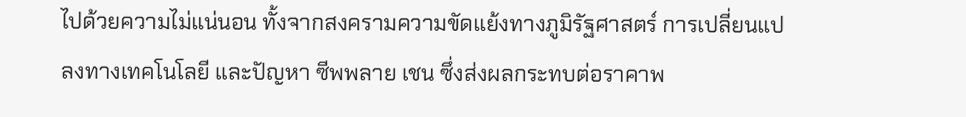ไปด้วยความไม่แน่นอน ทั้งจากสงครามความขัดแย้งทางภูมิรัฐศาสตร์ การเปลี่ยนแปลงทางเทคโนโลยี และปัญหา ซีพพลาย เชน ซึ่งส่งผลกระทบต่อราคาพ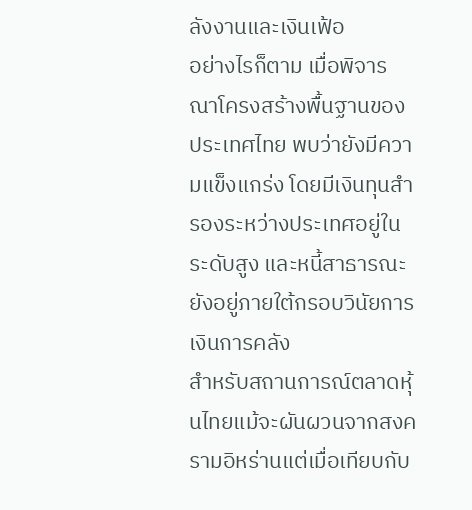ลังงานและเงินเฟ้อ
อย่างไรก็ตาม เมื่อพิจารณาโครงสร้างพื้นฐานของประเทศไทย พบว่ายังมีความแข็งแกร่ง โดยมีเงินทุนสำรองระหว่างประเทศอยู่ในระดับสูง และหนี้สาธารณะยังอยู่ภายใต้กรอบวินัยการเงินการคลัง
สำหรับสถานการณ์ตลาดหุ้นไทยแม้จะผันผวนจากสงครามอิหร่านแต่เมื่อเทียบกับ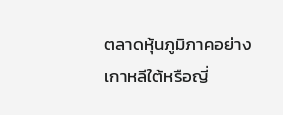ตลาดหุ้นภูมิภาคอย่างเกาหลีใต้หรือญี่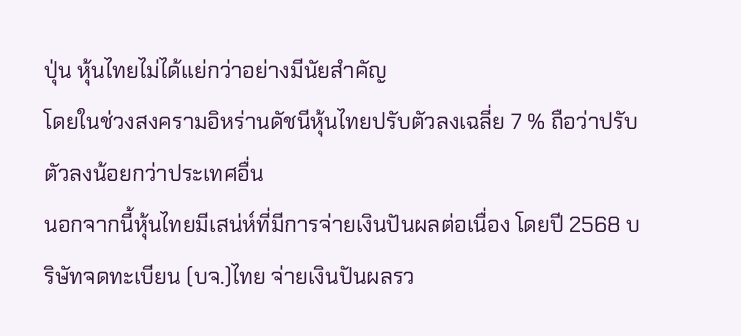ปุ่น หุ้นไทยไม่ได้แย่กว่าอย่างมีนัยสำคัญ
โดยในช่วงสงครามอิหร่านดัชนีหุ้นไทยปรับตัวลงเฉลี่ย 7 % ถือว่าปรับตัวลงน้อยกว่าประเทศอื่น
นอกจากนี้หุ้นไทยมีเสน่ห์ที่มีการจ่ายเงินปันผลต่อเนื่อง โดยปี 2568 บริษัทจดทะเบียน (บจ.)ไทย จ่ายเงินปันผลรว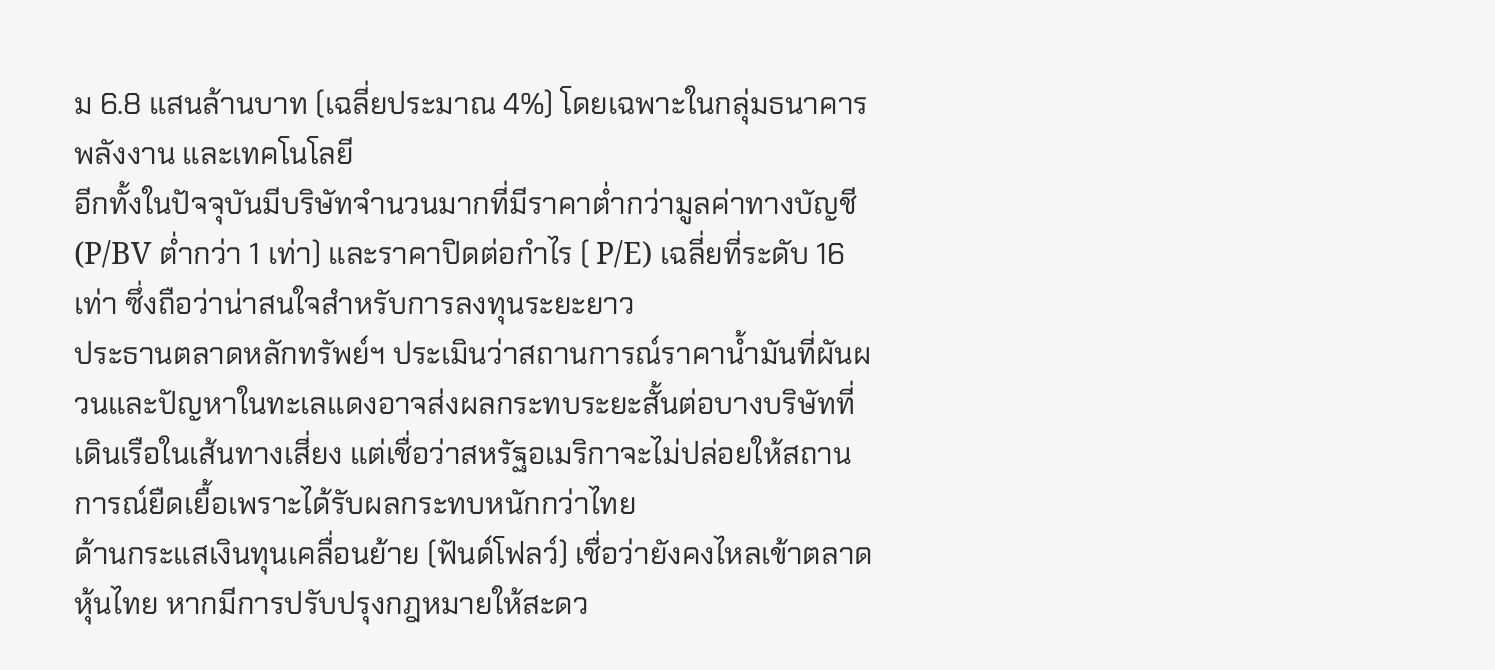ม 6.8 แสนล้านบาท (เฉลี่ยประมาณ 4%) โดยเฉพาะในกลุ่มธนาคาร พลังงาน และเทคโนโลยี
อีกทั้งในปัจจุบันมีบริษัทจำนวนมากที่มีราคาต่ำกว่ามูลค่าทางบัญชี (P/BV ต่ำกว่า 1 เท่า) และราคาปิดต่อกำไร ( P/E) เฉลี่ยที่ระดับ 16 เท่า ซึ่งถือว่าน่าสนใจสำหรับการลงทุนระยะยาว
ประธานตลาดหลักทรัพย์ฯ ประเมินว่าสถานการณ์ราคาน้ำมันที่ผันผวนและปัญหาในทะเลแดงอาจส่งผลกระทบระยะสั้นต่อบางบริษัทที่เดินเรือในเส้นทางเสี่ยง แต่เชื่อว่าสหรัฐอเมริกาจะไม่ปล่อยให้สถานการณ์ยืดเยื้อเพราะได้รับผลกระทบหนักกว่าไทย
ด้านกระแสเงินทุนเคลื่อนย้าย (ฟันด์โฟลว์) เชื่อว่ายังคงไหลเข้าตลาดหุ้นไทย หากมีการปรับปรุงกฎหมายให้สะดว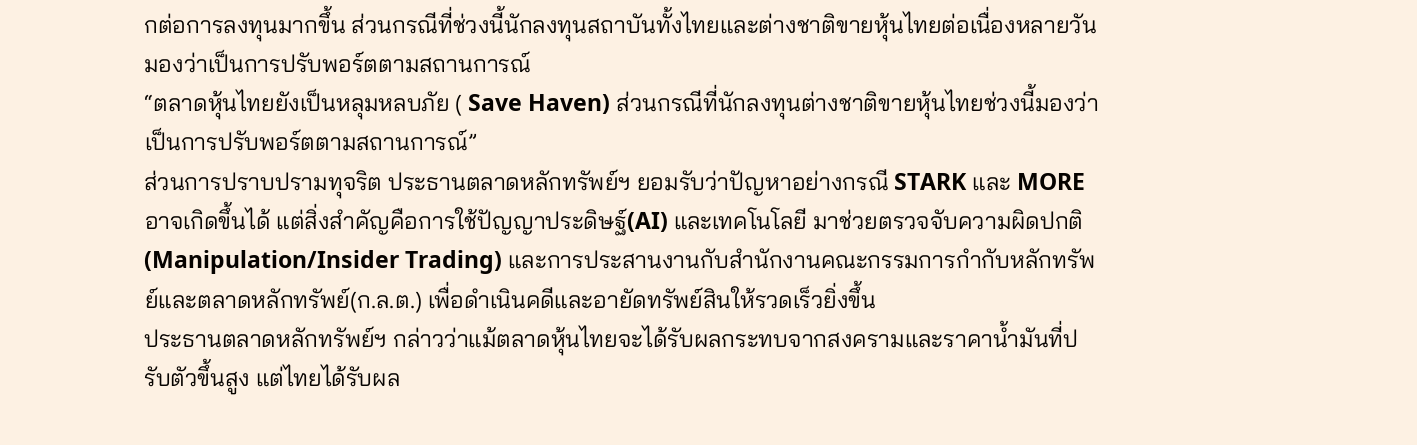กต่อการลงทุนมากขึ้น ส่วนกรณีที่ช่วงนี้นักลงทุนสถาบันทั้งไทยและต่างชาติขายหุ้นไทยต่อเนื่องหลายวันมองว่าเป็นการปรับพอร์ตตามสถานการณ์
“ตลาดหุ้นไทยยังเป็นหลุมหลบภัย ( Save Haven) ส่วนกรณีที่นักลงทุนต่างชาติขายหุ้นไทยช่วงนี้มองว่าเป็นการปรับพอร์ตตามสถานการณ์”
ส่วนการปราบปรามทุจริต ประธานตลาดหลักทรัพย์ฯ ยอมรับว่าปัญหาอย่างกรณี STARK และ MORE อาจเกิดขึ้นได้ แต่สิ่งสำคัญคือการใช้ปัญญาประดิษฐ์(AI) และเทคโนโลยี มาช่วยตรวจจับความผิดปกติ (Manipulation/Insider Trading) และการประสานงานกับสำนักงานคณะกรรมการกำกับหลักทรัพย์และตลาดหลักทรัพย์(ก.ล.ต.) เพื่อดำเนินคดีและอายัดทรัพย์สินให้รวดเร็วยิ่งขึ้น
ประธานตลาดหลักทรัพย์ฯ กล่าวว่าแม้ตลาดหุ้นไทยจะได้รับผลกระทบจากสงครามและราคาน้ำมันที่ปรับตัวขึ้นสูง แต่ไทยได้รับผล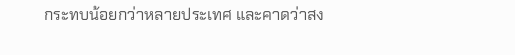กระทบน้อยกว่าหลายประเทศ และคาดว่าสง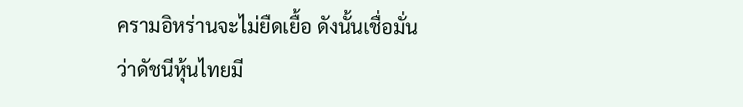ครามอิหร่านจะไม่ยืดเยื้อ ดังนั้นเชื่อมั่นว่าดัชนีหุ้นไทยมี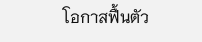โอกาสฟื้นตัว